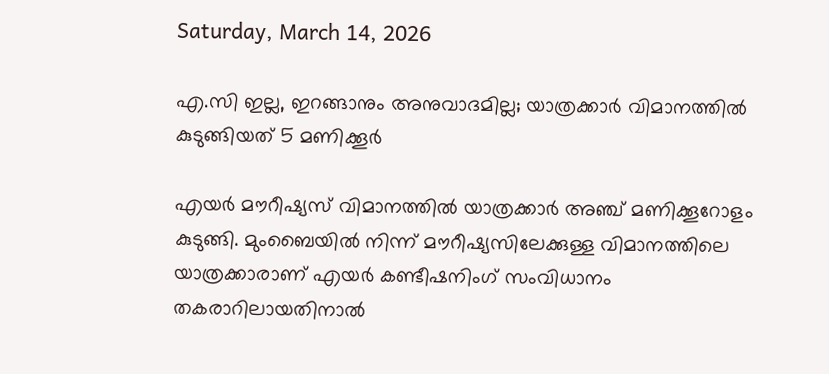Saturday, March 14, 2026

എ.സി ഇല്ല, ഇറങ്ങാനും അനുവാദമില്ല; യാത്രക്കാര്‍ വിമാനത്തില്‍ കുടുങ്ങിയത് 5 മണിക്കൂര്‍

എയര്‍ മൗറീഷ്യസ് വിമാനത്തില്‍ യാത്രക്കാര്‍ അഞ്ച് മണിക്കൂറോളം കുടുങ്ങി. മുംബൈയില്‍ നിന്ന് മൗറീഷ്യസിലേക്കുള്ള വിമാനത്തിലെ യാത്രക്കാരാണ് എയര്‍ കണ്ടീഷനിംഗ് സംവിധാനം തകരാറിലായതിനാല്‍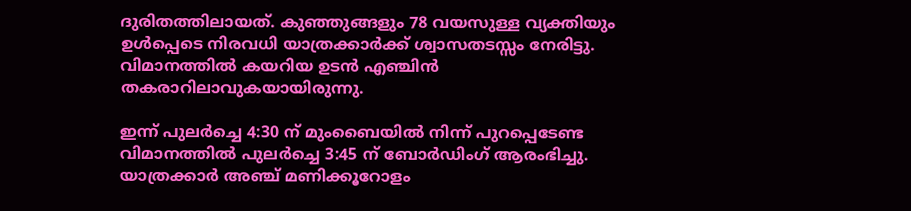ദുരിതത്തിലായത്. കുഞ്ഞുങ്ങളും 78 വയസുള്ള വ്യക്തിയും ഉള്‍പ്പെടെ നിരവധി യാത്രക്കാര്‍ക്ക് ശ്വാസതടസ്സം നേരിട്ടു. വിമാനത്തില്‍ കയറിയ ഉടന്‍ എഞ്ചിന്‍ തകരാറിലാവുകയായിരുന്നു.

ഇന്ന് പുലര്‍ച്ചെ 4:30 ന് മുംബൈയില്‍ നിന്ന് പുറപ്പെടേണ്ട വിമാനത്തില്‍ പുലര്‍ച്ചെ 3:45 ന് ബോര്‍ഡിംഗ് ആരംഭിച്ചു. യാത്രക്കാര്‍ അഞ്ച് മണിക്കൂറോളം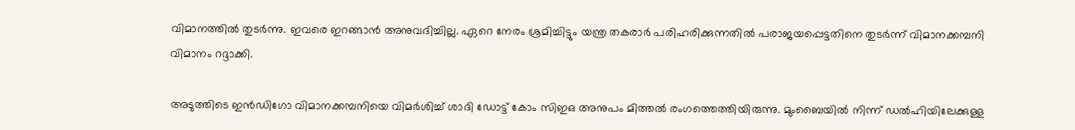വിമാനത്തില്‍ തുടര്‍ന്നു. ഇവരെ ഇറങ്ങാന്‍ അനുവദിച്ചില്ല. ഏറെ നേരം ശ്രമിച്ചിട്ടും യന്ത്ര തകരാർ പരിഹരിക്കുന്നതില്‍ പരാജയപ്പെട്ടതിനെ തുടര്‍ന്ന് വിമാനക്കമ്പനി വിമാനം റദ്ദാക്കി.

അടുത്തിടെ ഇൻഡിഗോ വിമാനക്കമ്പനിയെ വിമർശിച്ച് ശാദി ഡോട്ട് കോം സിഇഒ അനുപം മിത്തൽ രംഗത്തെത്തിയിരുന്നു. മുംബൈയിൽ നിന്ന് ഡൽഹിയിലേക്കുള്ള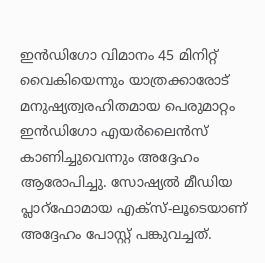ഇൻഡിഗോ വിമാനം 45 മിനിറ്റ് വൈകിയെന്നും യാത്രക്കാരോട് മനുഷ്യത്വരഹിതമായ പെരുമാറ്റം ഇൻഡിഗോ എയർലൈൻസ് കാണിച്ചുവെന്നും അദ്ദേഹം ആരോപിച്ചു. സോഷ്യൽ മീഡിയ പ്ലാറ്ഫോമായ എക്‌സ്-ലൂടെയാണ് അദ്ദേഹം പോസ്റ്റ് പങ്കുവച്ചത്.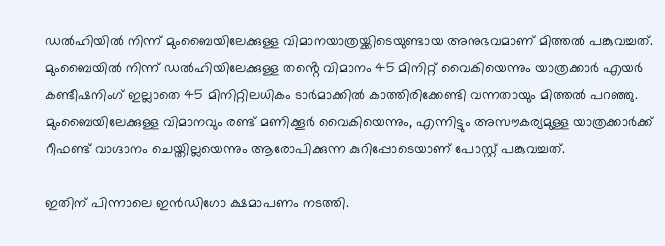ഡൽഹിയിൽ നിന്ന് മുംബൈയിലേക്കുള്ള വിമാനയാത്രയ്ക്കിടെയുണ്ടായ അനുഭവമാണ് മിത്തൽ പങ്കുവച്ചത്. മുംബൈയിൽ നിന്ന് ഡൽഹിയിലേക്കുള്ള തൻ്റെ വിമാനം 45 മിനിറ്റ് വൈകിയെന്നും യാത്രക്കാർ എയർ കണ്ടീഷനിംഗ് ഇല്ലാതെ 45 മിനിറ്റിലധികം ടാർമാക്കിൽ കാത്തിരിക്കേണ്ടി വന്നതായും മിത്തൽ പറഞ്ഞു. മുംബൈയിലേക്കുള്ള വിമാനവും രണ്ട് മണിക്കൂർ വൈകിയെന്നും, എന്നിട്ടും അസൗകര്യമുള്ള യാത്രക്കാർക്ക് റീഫണ്ട് വാഗ്ദാനം ചെയ്തില്ലയെന്നും ആരോപിക്കുന്ന കുറിപ്പോടെയാണ് പോസ്റ്റ് പങ്കുവച്ചത്.

ഇതിന് പിന്നാലെ ഇൻഡിഗോ ക്ഷമാപണം നടത്തി.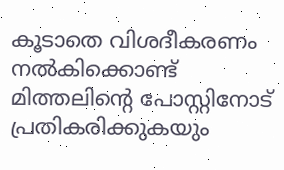കൂടാതെ വിശദീകരണം നൽകിക്കൊണ്ട് മിത്തലിൻ്റെ പോസ്റ്റിനോട് പ്രതികരിക്കുകയും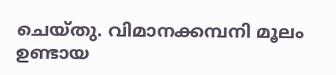ചെയ്തു. വിമാനക്കമ്പനി മൂലം ഉണ്ടായ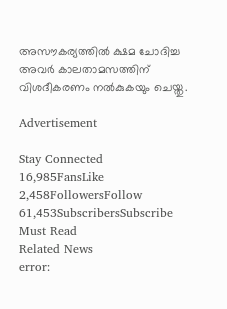അസൗകര്യത്തിൽ ക്ഷമ ചോദിച്ച അവർ കാലതാമസത്തിന് വിശദീകരണം നൽകുകയും ചെയ്തു.

Advertisement

Stay Connected
16,985FansLike
2,458FollowersFollow
61,453SubscribersSubscribe
Must Read
Related News
error: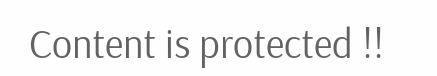Content is protected !!